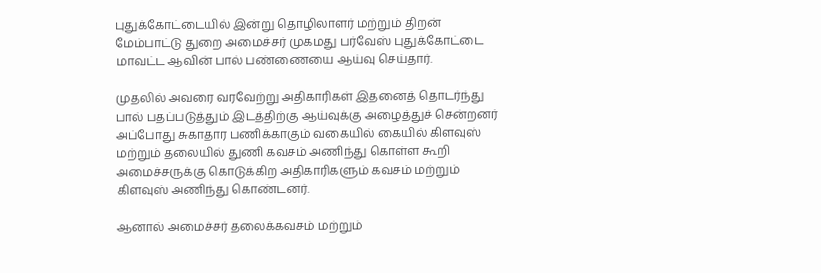புதுக்கோட்டையில் இன்று தொழிலாளர் மற்றும் திறன் மேம்பாட்டு துறை அமைச்சர் முகமது பர்வேஸ் புதுக்கோட்டை மாவட்ட ஆவின் பால் பண்ணையை ஆய்வு செய்தார்.

முதலில் அவரை வரவேற்று அதிகாரிகள் இதனைத் தொடர்ந்து பால் பதப்படுத்தும் இடத்திற்கு ஆய்வுக்கு அழைத்துச் சென்றனர் அப்போது சுகாதார பணிக்காகும் வகையில் கையில் கிளவுஸ் மற்றும் தலையில் துணி கவசம் அணிந்து கொள்ள கூறி அமைச்சருக்கு கொடுக்கிற அதிகாரிகளும் கவசம் மற்றும் கிளவுஸ் அணிந்து கொண்டனர்.

ஆனால் அமைச்சர் தலைக்கவசம் மற்றும்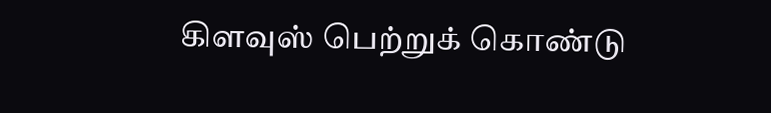கிளவுஸ் பெற்றுக் கொண்டு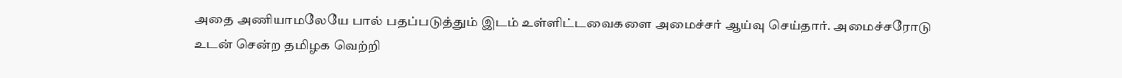அதை அணியாமலேயே பால் பதப்படுத்தும் இடம் உள்ளிட்டவைகளை அமைச்சர் ஆய்வு செய்தார். அமைச்சரோடு உடன் சென்ற தமிழக வெற்றி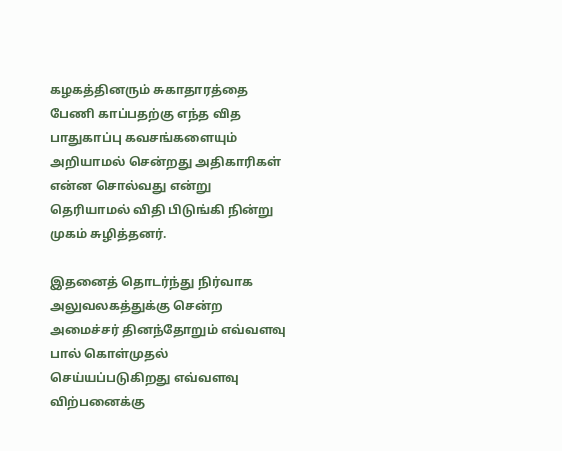கழகத்தினரும் சுகாதாரத்தை பேணி காப்பதற்கு எந்த வித பாதுகாப்பு கவசங்களையும் அறியாமல் சென்றது அதிகாரிகள் என்ன சொல்வது என்று தெரியாமல் விதி பிடுங்கி நின்று முகம் சுழித்தனர்.

இதனைத் தொடர்ந்து நிர்வாக அலுவலகத்துக்கு சென்ற அமைச்சர் தினந்தோறும் எவ்வளவு பால் கொள்முதல் செய்யப்படுகிறது எவ்வளவு விற்பனைக்கு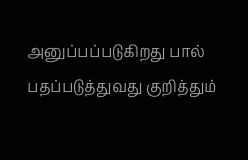அனுப்பப்படுகிறது பால் பதப்படுத்துவது குறித்தும்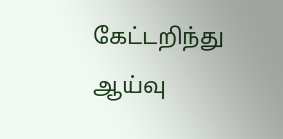கேட்டறிந்து ஆய்வு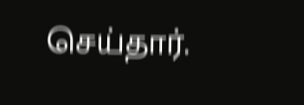செய்தார்.